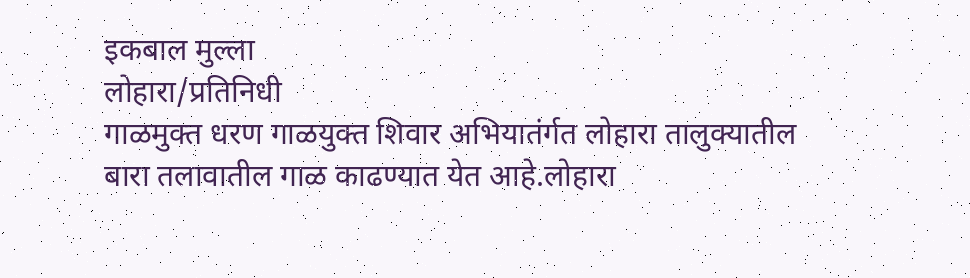इकबाल मुल्ला
लोहारा/प्रतिनिधी
गाळमुक्त धरण गाळयुक्त शिवार अभियातंर्गत लोहारा तालुक्यातील बारा तलावातील गाळ काढण्यात येत आहे.लोहारा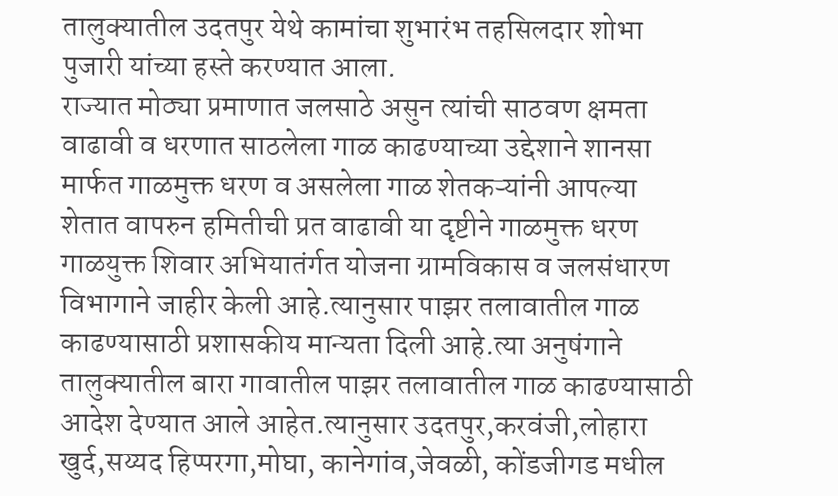तालुक्यातील उदतपुर येथे कामांचा शुभारंभ तहसिलदार शोभा पुजारी यांच्या हस्ते करण्यात आला.
राज्यात मोठ्या प्रमाणात जलसाठे असुन त्यांची साठवण क्षमता वाढावी व धरणात साठलेला गाळ काढण्याच्या उद्देशाने शानसा मार्फत गाळमुक्त धरण व असलेला गाळ शेतकऱ्यांनी आपल्या शेतात वापरुन हमितीची प्रत वाढावी या दृष्टीने गाळमुक्त धरण गाळयुक्त शिवार अभियातंर्गत योजना ग्रामविकास व जलसंधारण विभागाने जाहीर केली आहे.त्यानुसार पाझर तलावातील गाळ काढण्यासाठी प्रशासकीय मान्यता दिली आहे.त्या अनुषंगाने तालुक्यातील बारा गावातील पाझर तलावातील गाळ काढण्यासाठी आदेश देण्यात आले आहेत.त्यानुसार उदतपुर,करवंजी,लोहारा खुर्द,सय्यद हिप्परगा,मोघा, कानेगांव,जेवळी, कोंडजीगड मधील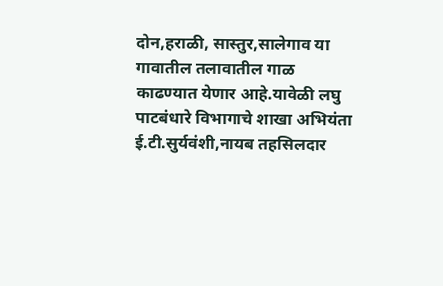दोन,हराळी, सास्तुर,सालेगाव या गावातील तलावातील गाळ काढण्यात येणार आहे.यावेळी लघु पाटबंधारे विभागाचे शाखा अभियंता ई.टी.सुर्यवंशी,नायब तहसिलदार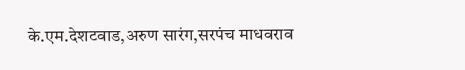के.एम.देशटवाड,अरुण सारंग,सरपंच माधवराव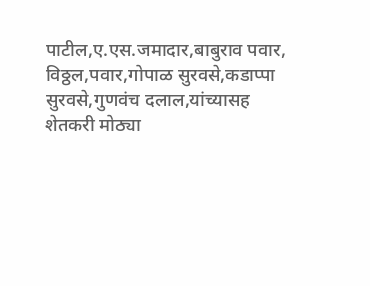पाटील,ए.एस.जमादार,बाबुराव पवार, विठ्ठल,पवार,गोपाळ सुरवसे,कडाप्पा सुरवसे,गुणवंच दलाल,यांच्यासह शेतकरी मोठ्या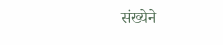संख्येने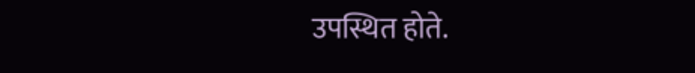उपस्थित होते.